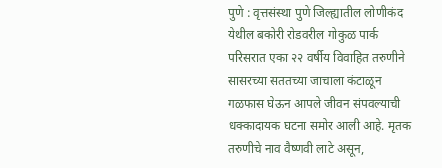पुणे : वृत्तसंस्था पुणे जिल्ह्यातील लोणीकंद येथील बकोरी रोडवरील गोकुळ पार्क परिसरात एका २२ वर्षीय विवाहित तरुणीने सासरच्या सततच्या जाचाला कंटाळून गळफास घेऊन आपले जीवन संपवल्याची धक्कादायक घटना समोर आली आहे. मृतक तरुणीचे नाव वैष्णवी लाटे असून,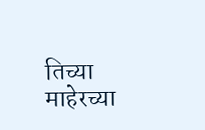तिच्या माहेरच्या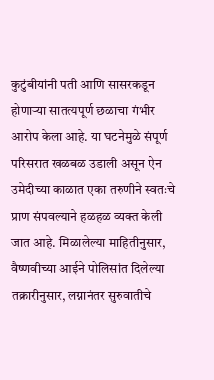कुटुंबीयांनी पती आणि सासरकडून होणाऱ्या सातत्यपूर्ण छळाचा गंभीर आरोप केला आहे. या घटनेमुळे संपूर्ण परिसरात खळबळ उडाली असून ऐन उमेदीच्या काळात एका तरुणीने स्वतःचे प्राण संपवल्याने हळहळ व्यक्त केली जात आहे. मिळालेल्या माहितीनुसार, वैष्णवीच्या आईने पोलिसांत दिलेल्या तक्रारीनुसार, लग्नानंतर सुरुवातीचे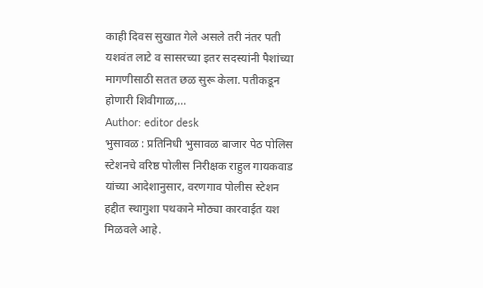काही दिवस सुखात गेले असले तरी नंतर पती यशवंत लाटे व सासरच्या इतर सदस्यांनी पैशांच्या मागणीसाठी सतत छळ सुरू केला. पतीकडून होणारी शिवीगाळ,…
Author: editor desk
भुसावळ : प्रतिनिधी भुसावळ बाजार पेठ पोलिस स्टेशनचे वरिष्ठ पोलीस निरीक्षक राहुल गायकवाड यांच्या आदेशानुसार, वरणगाव पोलीस स्टेशन हद्दीत स्थागुशा पथकाने मोठ्या कारवाईत यश मिळवले आहे.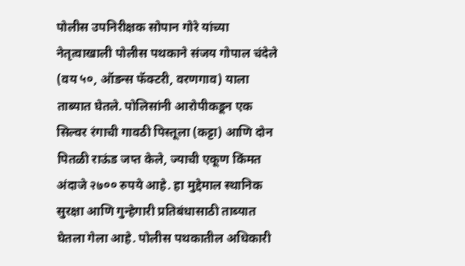पोलीस उपनिरीक्षक सोपान गोरे यांच्या नेतृत्वाखाली पोलीस पथकाने संजय गोपाल चंदेले (वय ५०, ऑडन्स फॅक्टरी, वरणगाव) याला ताब्यात घेतले. पोलिसांनी आरोपीकडून एक सिल्वर रंगाची गावठी पिस्तूला (कट्टा) आणि दोन पितळी राऊंड जप्त केले, ज्याची एकूण किंमत अंदाजे २७०० रुपये आहे. हा मुद्देमाल स्थानिक सुरक्षा आणि गुन्हेगारी प्रतिबंधासाठी ताब्यात घेतला गेला आहे. पोलीस पथकातील अधिकारी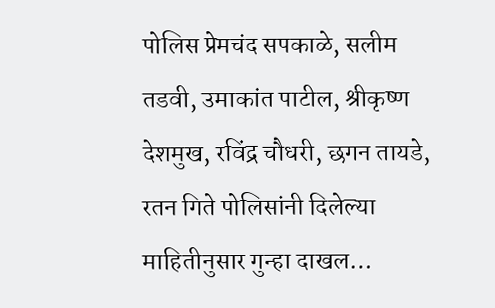पोलिस प्रेमचंद सपकाळे, सलीम तडवी, उमाकांत पाटील, श्रीकृष्ण देशमुख, रविंद्र चौधरी, छगन तायडे, रतन गिते पोलिसांनी दिलेल्या माहितीनुसार गुन्हा दाखल…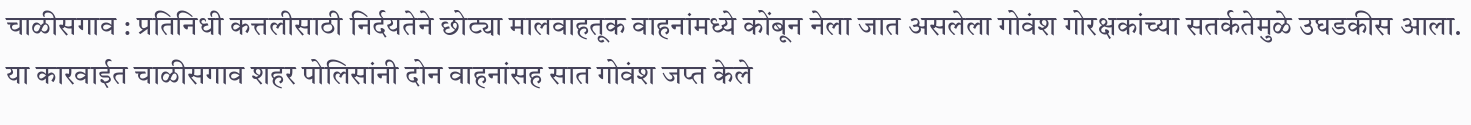चाळीसगाव : प्रतिनिधी कत्तलीसाठी निर्दयतेने छोट्या मालवाहतूक वाहनांमध्ये कोंबून नेला जात असलेला गोवंश गोरक्षकांच्या सतर्कतेमुळे उघडकीस आला. या कारवाईत चाळीसगाव शहर पोलिसांनी दोन वाहनांसह सात गोवंश जप्त केले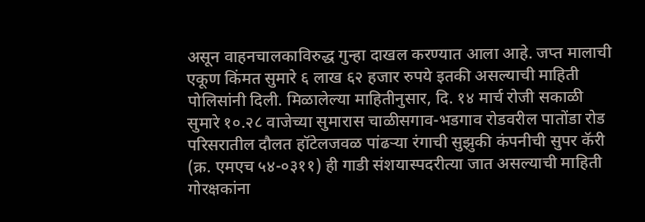असून वाहनचालकाविरुद्ध गुन्हा दाखल करण्यात आला आहे. जप्त मालाची एकूण किंमत सुमारे ६ लाख ६२ हजार रुपये इतकी असल्याची माहिती पोलिसांनी दिली. मिळालेल्या माहितीनुसार, दि. १४ मार्च रोजी सकाळी सुमारे १०.२८ वाजेच्या सुमारास चाळीसगाव-भडगाव रोडवरील पातोंडा रोड परिसरातील दौलत हॉटेलजवळ पांढऱ्या रंगाची सुझुकी कंपनीची सुपर कॅरी (क्र. एमएच ५४-०३११) ही गाडी संशयास्पदरीत्या जात असल्याची माहिती गोरक्षकांना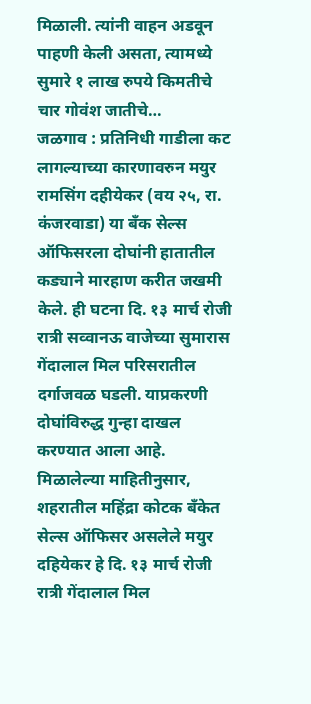मिळाली. त्यांनी वाहन अडवून पाहणी केली असता, त्यामध्ये सुमारे १ लाख रुपये किमतीचे चार गोवंश जातीचे…
जळगाव : प्रतिनिधी गाडीला कट लागल्याच्या कारणावरुन मयुर रामसिंग दहीयेकर (वय २५, रा. कंजरवाडा) या बँक सेल्स ऑफिसरला दोघांनी हातातील कड्याने मारहाण करीत जखमी केले. ही घटना दि. १३ मार्च रोजी रात्री सव्वानऊ वाजेच्या सुमारास गेंदालाल मिल परिसरातील दर्गाजवळ घडली. याप्रकरणी दोघांविरुद्ध गुन्हा दाखल करण्यात आला आहे. मिळालेल्या माहितीनुसार, शहरातील महिंद्रा कोटक बँकेत सेल्स ऑफिसर असलेले मयुर दहियेकर हे दि. १३ मार्च रोजी रात्री गेंदालाल मिल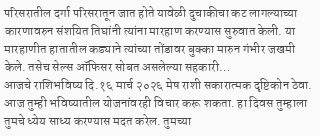परिसरातील दर्गा परिसरातून जात होते यावेळी दुचाकीचा कट लागल्याच्या कारणावरुन संशयित तिघांनी त्यांना मारहाण करण्यास सुरुवात केली. या मारहाणीत हातातील कड्याने त्यांच्या तोंडावर बुक्का मारुन गंभीर जखमी केले. तसेच सेल्स ऑफिसर सोबत असलेल्या सहकारी…
आजचे राशिभविष्य दि.१६ मार्च २०२६ मेष राशी सकारात्मक दृष्टिकोन ठेवा. आज तुम्ही भविष्यातील योजनांवरही विचार करू शकता. हा दिवस तुम्हाला तुमचे ध्येय साध्य करण्यास मदत करेल. तुमच्या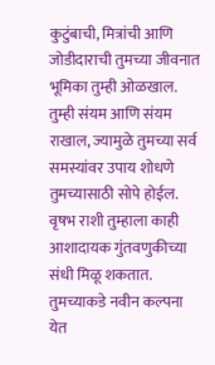कुटुंबाची, मित्रांची आणि जोडीदाराची तुमच्या जीवनात भूमिका तुम्ही ओळखाल. तुम्ही संयम आणि संयम राखाल, ज्यामुळे तुमच्या सर्व समस्यांवर उपाय शोधणे तुमच्यासाठी सोपे होईल. वृषभ राशी तुम्हाला काही आशादायक गुंतवणुकीच्या संधी मिळू शकतात. तुमच्याकडे नवीन कल्पना येत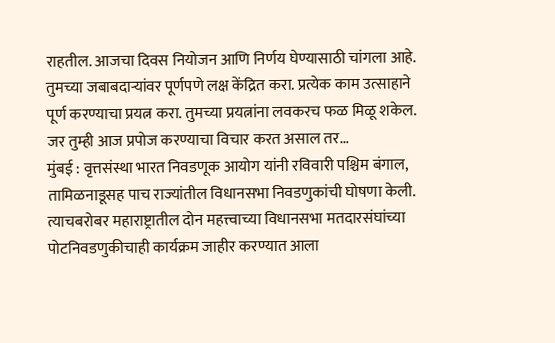राहतील. आजचा दिवस नियोजन आणि निर्णय घेण्यासाठी चांगला आहे. तुमच्या जबाबदाऱ्यांवर पूर्णपणे लक्ष केंद्रित करा. प्रत्येक काम उत्साहाने पूर्ण करण्याचा प्रयत्न करा. तुमच्या प्रयत्नांना लवकरच फळ मिळू शकेल. जर तुम्ही आज प्रपोज करण्याचा विचार करत असाल तर…
मुंबई : वृत्तसंस्था भारत निवडणूक आयोग यांनी रविवारी पश्चिम बंगाल, तामिळनाडूसह पाच राज्यांतील विधानसभा निवडणुकांची घोषणा केली. त्याचबरोबर महाराष्ट्रातील दोन महत्त्वाच्या विधानसभा मतदारसंघांच्या पोटनिवडणुकीचाही कार्यक्रम जाहीर करण्यात आला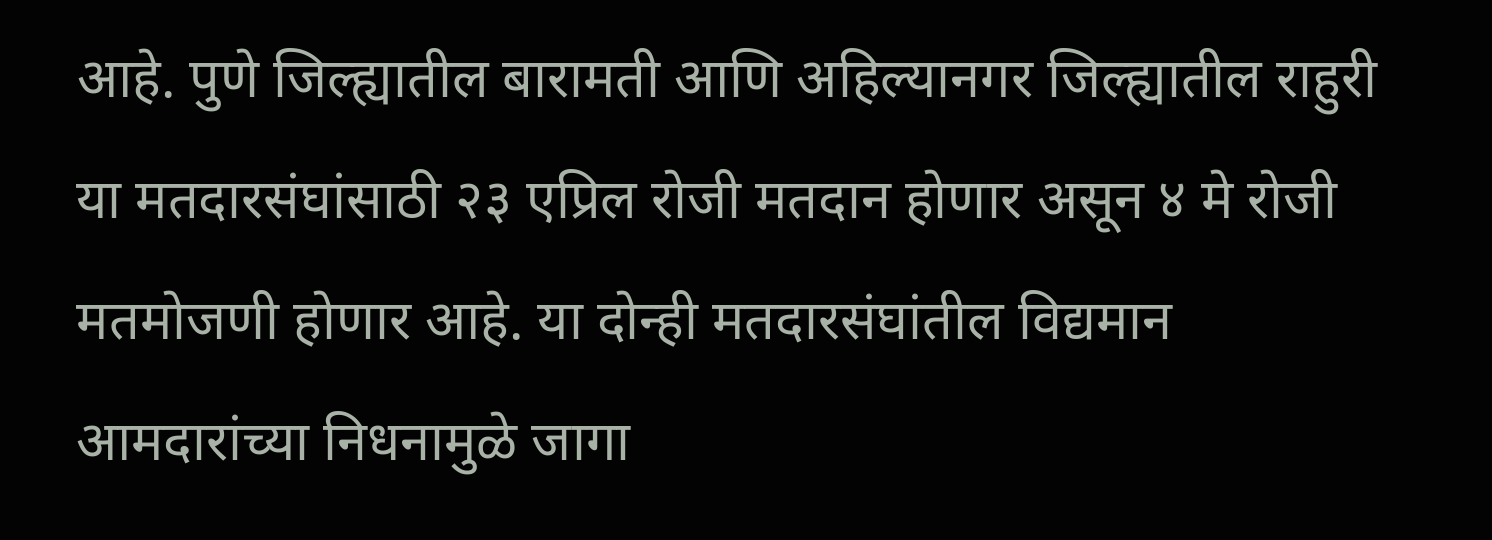आहे. पुणे जिल्ह्यातील बारामती आणि अहिल्यानगर जिल्ह्यातील राहुरी या मतदारसंघांसाठी २३ एप्रिल रोजी मतदान होणार असून ४ मे रोजी मतमोजणी होणार आहे. या दोन्ही मतदारसंघांतील विद्यमान आमदारांच्या निधनामुळे जागा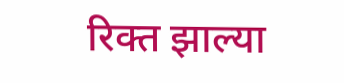रिक्त झाल्या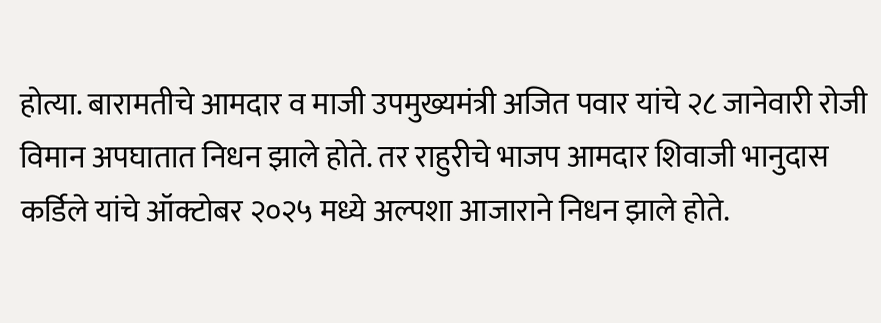होत्या. बारामतीचे आमदार व माजी उपमुख्यमंत्री अजित पवार यांचे २८ जानेवारी रोजी विमान अपघातात निधन झाले होते. तर राहुरीचे भाजप आमदार शिवाजी भानुदास कर्डिले यांचे ऑक्टोबर २०२५ मध्ये अल्पशा आजाराने निधन झाले होते.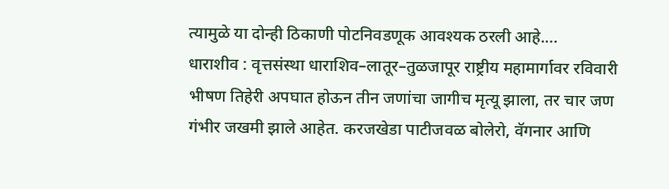त्यामुळे या दोन्ही ठिकाणी पोटनिवडणूक आवश्यक ठरली आहे.…
धाराशीव : वृत्तसंस्था धाराशिव–लातूर–तुळजापूर राष्ट्रीय महामार्गावर रविवारी भीषण तिहेरी अपघात होऊन तीन जणांचा जागीच मृत्यू झाला, तर चार जण गंभीर जखमी झाले आहेत. करजखेडा पाटीजवळ बोलेरो, वॅगनार आणि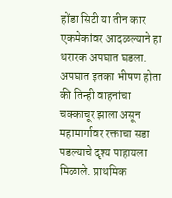होंडा सिटी या तीन कार एकमेकांवर आदळल्याने हा थरारक अपघात घडला. अपघात इतका भीषण होता की तिन्ही वाहनांचा चक्काचूर झाला असून महामार्गावर रक्ताचा सडा पडल्याचे दृश्य पाहायला मिळाले. प्राथमिक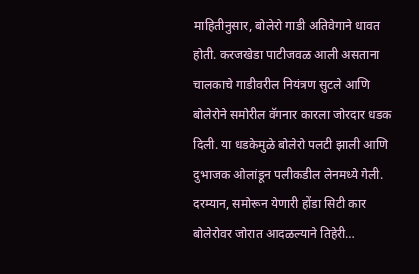माहितीनुसार, बोलेरो गाडी अतिवेगाने धावत होती. करजखेडा पाटीजवळ आली असताना चालकाचे गाडीवरील नियंत्रण सुटले आणि बोलेरोने समोरील वॅगनार कारला जोरदार धडक दिली. या धडकेमुळे बोलेरो पलटी झाली आणि दुभाजक ओलांडून पलीकडील लेनमध्ये गेली. दरम्यान, समोरून येणारी होंडा सिटी कार बोलेरोवर जोरात आदळल्याने तिहेरी…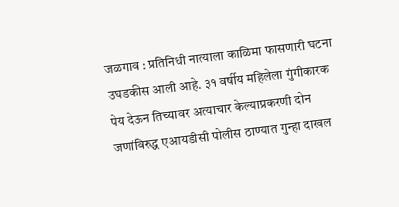जळगाव : प्रतिनिधी नात्याला काळिमा फासणारी घटना उघडकीस आली आहे. ३१ वर्षीय महिलेला गुंगीकारक पेय देऊन तिच्यावर अत्याचार केल्याप्रकरणी दोन जणांविरुद्ध एआयडीसी पोलीस ठाण्यात गुन्हा दाखल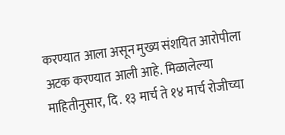करण्यात आला असून मुख्य संशयित आरोपीला अटक करण्यात आली आहे. मिळालेल्या माहितीनुसार, दि. १३ मार्च ते १४ मार्च रोजीच्या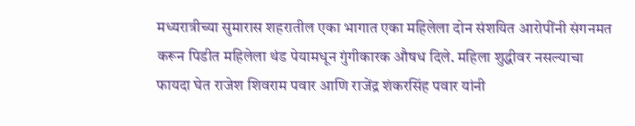मध्यरात्रीच्या सुमारास शहरातील एका भागात एका महिलेला दोन संशयित आरोपींनी संगनमत करून पिडीत महिलेला थंड पेयामधून गुंगीकारक औषध दिले. महिला शुद्धीवर नसल्याचा फायदा घेत राजेश शिवराम पवार आणि राजेंद्र शंकरसिंह पवार यांनी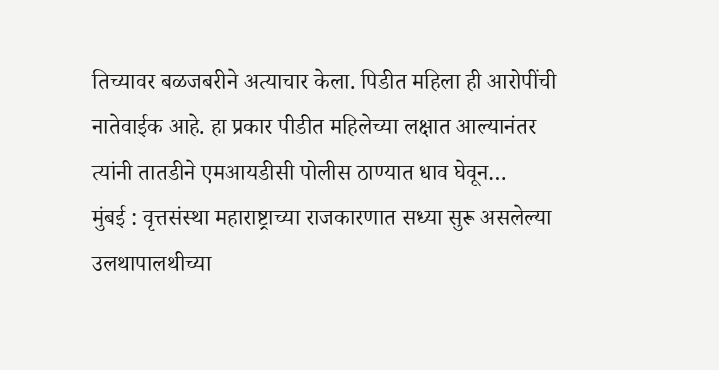तिच्यावर बळजबरीने अत्याचार केला. पिडीत महिला ही आरोपींची नातेवाईक आहे. हा प्रकार पीडीत महिलेच्या लक्षात आल्यानंतर त्यांनी तातडीने एमआयडीसी पोलीस ठाण्यात धाव घेवून…
मुंबई : वृत्तसंस्था महाराष्ट्राच्या राजकारणात सध्या सुरू असलेल्या उलथापालथीच्या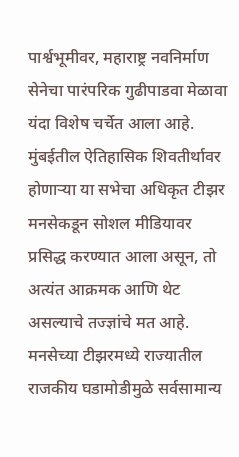पार्श्वभूमीवर, महाराष्ट्र नवनिर्माण सेनेचा पारंपरिक गुढीपाडवा मेळावा यंदा विशेष चर्चेत आला आहे. मुंबईतील ऐतिहासिक शिवतीर्थावर होणाऱ्या या सभेचा अधिकृत टीझर मनसेकडून सोशल मीडियावर प्रसिद्ध करण्यात आला असून, तो अत्यंत आक्रमक आणि थेट असल्याचे तज्ज्ञांचे मत आहे. मनसेच्या टीझरमध्ये राज्यातील राजकीय घडामोडीमुळे सर्वसामान्य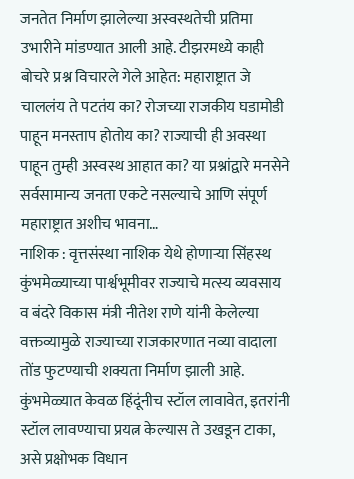जनतेत निर्माण झालेल्या अस्वस्थतेची प्रतिमा उभारीने मांडण्यात आली आहे. टीझरमध्ये काही बोचरे प्रश्न विचारले गेले आहेत: महाराष्ट्रात जे चाललंय ते पटतंय का? रोजच्या राजकीय घडामोडी पाहून मनस्ताप होतोय का? राज्याची ही अवस्था पाहून तुम्ही अस्वस्थ आहात का? या प्रश्नांद्वारे मनसेने सर्वसामान्य जनता एकटे नसल्याचे आणि संपूर्ण महाराष्ट्रात अशीच भावना…
नाशिक : वृत्तसंस्था नाशिक येथे होणाऱ्या सिंहस्थ कुंभमेळ्याच्या पार्श्वभूमीवर राज्याचे मत्स्य व्यवसाय व बंदरे विकास मंत्री नीतेश राणे यांनी केलेल्या वक्तव्यामुळे राज्याच्या राजकारणात नव्या वादाला तोंड फुटण्याची शक्यता निर्माण झाली आहे. कुंभमेळ्यात केवळ हिंदूंनीच स्टॉल लावावेत, इतरांनी स्टॉल लावण्याचा प्रयत्न केल्यास ते उखडून टाका, असे प्रक्षोभक विधान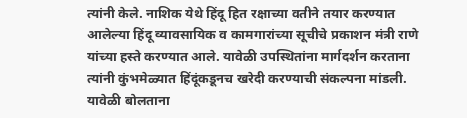त्यांनी केले. नाशिक येथे हिंदू हित रक्षाच्या वतीने तयार करण्यात आलेल्या हिंदू व्यावसायिक व कामगारांच्या सूचीचे प्रकाशन मंत्री राणे यांच्या हस्ते करण्यात आले. यावेळी उपस्थितांना मार्गदर्शन करताना त्यांनी कुंभमेळ्यात हिंदूंकडूनच खरेदी करण्याची संकल्पना मांडली. यावेळी बोलताना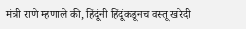मंत्री राणे म्हणाले की, हिंदूंनी हिंदूंकडूनच वस्तू खरेदी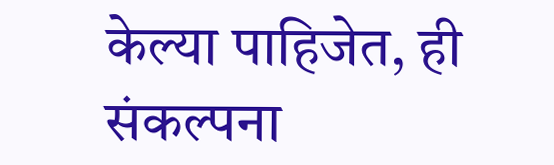केल्या पाहिजेत, ही संकल्पना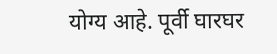योग्य आहे. पूर्वी घारघर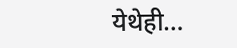येथेही…